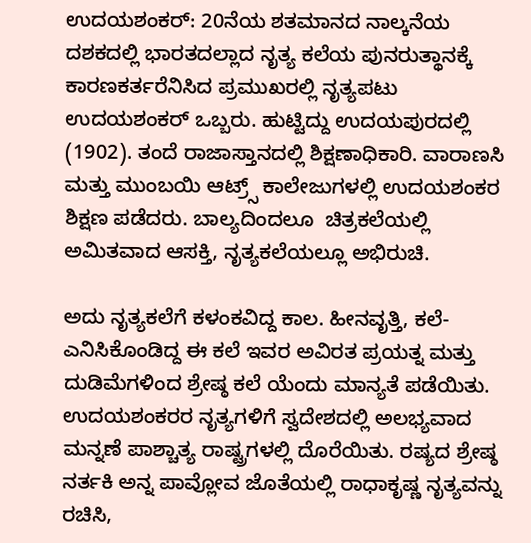ಉದಯಶಂಕರ್: 20ನೆಯ ಶತಮಾನದ ನಾಲ್ಕನೆಯ ದಶಕದಲ್ಲಿ ಭಾರತದಲ್ಲಾದ ನೃತ್ಯ ಕಲೆಯ ಪುನರುತ್ಥಾನಕ್ಕೆ ಕಾರಣಕರ್ತರೆನಿಸಿದ ಪ್ರಮುಖರಲ್ಲಿ ನೃತ್ಯಪಟು ಉದಯಶಂಕರ್ ಒಬ್ಬರು. ಹುಟ್ಟಿದ್ದು ಉದಯಪುರದಲ್ಲಿ (1902). ತಂದೆ ರಾಜಾಸ್ತಾನದಲ್ಲಿ ಶಿಕ್ಷಣಾಧಿಕಾರಿ. ವಾರಾಣಸಿ ಮತ್ತು ಮುಂಬಯಿ ಆಟ್ರ್ಸ್‌ ಕಾಲೇಜುಗಳಲ್ಲಿ ಉದಯಶಂಕರ ಶಿಕ್ಷಣ ಪಡೆದರು. ಬಾಲ್ಯದಿಂದಲೂ  ಚಿತ್ರಕಲೆಯಲ್ಲಿ ಅಮಿತವಾದ ಆಸಕ್ತಿ, ನೃತ್ಯಕಲೆಯಲ್ಲೂ ಅಭಿರುಚಿ.

ಅದು ನೃತ್ಯಕಲೆಗೆ ಕಳಂಕವಿದ್ದ ಕಾಲ. ಹೀನವೃತ್ತಿ, ಕಲೆ-ಎನಿಸಿಕೊಂಡಿದ್ದ ಈ ಕಲೆ ಇವರ ಅವಿರತ ಪ್ರಯತ್ನ ಮತ್ತು ದುಡಿಮೆಗಳಿಂದ ಶ್ರೇಷ್ಠ ಕಲೆ ಯೆಂದು ಮಾನ್ಯತೆ ಪಡೆಯಿತು. ಉದಯಶಂಕರರ ನೃತ್ಯಗಳಿಗೆ ಸ್ವದೇಶದಲ್ಲಿ ಅಲಭ್ಯವಾದ ಮನ್ನಣೆ ಪಾಶ್ಚಾತ್ಯ ರಾಷ್ಟ್ರಗಳಲ್ಲಿ ದೊರೆಯಿತು. ರಷ್ಯದ ಶ್ರೇಷ್ಠ ನರ್ತಕಿ ಅನ್ನ ಪಾವ್ಲೋವ ಜೊತೆಯಲ್ಲಿ ರಾಧಾಕೃಷ್ಣ ನೃತ್ಯವನ್ನು ರಚಿಸಿ,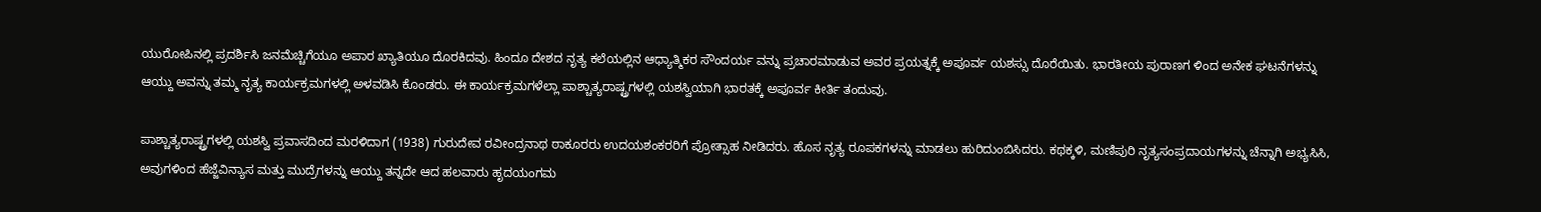ಯುರೋಪಿನಲ್ಲಿ ಪ್ರದರ್ಶಿಸಿ ಜನಮೆಚ್ಚಿಗೆಯೂ ಅಪಾರ ಖ್ಯಾತಿಯೂ ದೊರಕಿದವು. ಹಿಂದೂ ದೇಶದ ನೃತ್ಯ ಕಲೆಯಲ್ಲಿನ ಆಧ್ಯಾತ್ಮಿಕರ ಸೌಂದರ್ಯ ವನ್ನು ಪ್ರಚಾರಮಾಡುವ ಅವರ ಪ್ರಯತ್ನಕ್ಕೆ ಅಪೂರ್ವ ಯಶಸ್ಸು ದೊರೆಯಿತು. ಭಾರತೀಯ ಪುರಾಣಗ ಳಿಂದ ಅನೇಕ ಘಟನೆಗಳನ್ನು ಆಯ್ದು ಅವನ್ನು ತಮ್ಮ ನೃತ್ಯ ಕಾರ್ಯಕ್ರಮಗಳಲ್ಲಿ ಅಳವಡಿಸಿ ಕೊಂಡರು. ಈ ಕಾರ್ಯಕ್ರಮಗಳೆಲ್ಲಾ ಪಾಶ್ಚಾತ್ಯರಾಷ್ಟ್ರಗಳಲ್ಲಿ ಯಶಸ್ವಿಯಾಗಿ ಭಾರತಕ್ಕೆ ಅಪೂರ್ವ ಕೀರ್ತಿ ತಂದುವು.

ಪಾಶ್ಚಾತ್ಯರಾಷ್ಟ್ರಗಳಲ್ಲಿ ಯಶಸ್ವಿ ಪ್ರವಾಸದಿಂದ ಮರಳಿದಾಗ (1938) ಗುರುದೇವ ರವೀಂದ್ರನಾಥ ಠಾಕೂರರು ಉದಯಶಂಕರರಿಗೆ ಪ್ರೋತ್ಸಾಹ ನೀಡಿದರು. ಹೊಸ ನೃತ್ಯ ರೂಪಕಗಳನ್ನು ಮಾಡಲು ಹುರಿದುಂಬಿಸಿದರು. ಕಥಕ್ಕಳಿ, ಮಣಿಪುರಿ ನೃತ್ಯಸಂಪ್ರದಾಯಗಳನ್ನು ಚೆನ್ನಾಗಿ ಅಭ್ಯಸಿಸಿ, ಅವುಗಳಿಂದ ಹೆಜ್ಜೆವಿನ್ಯಾಸ ಮತ್ತು ಮುದ್ರೆಗಳನ್ನು ಆಯ್ದು ತನ್ನದೇ ಆದ ಹಲವಾರು ಹೃದಯಂಗಮ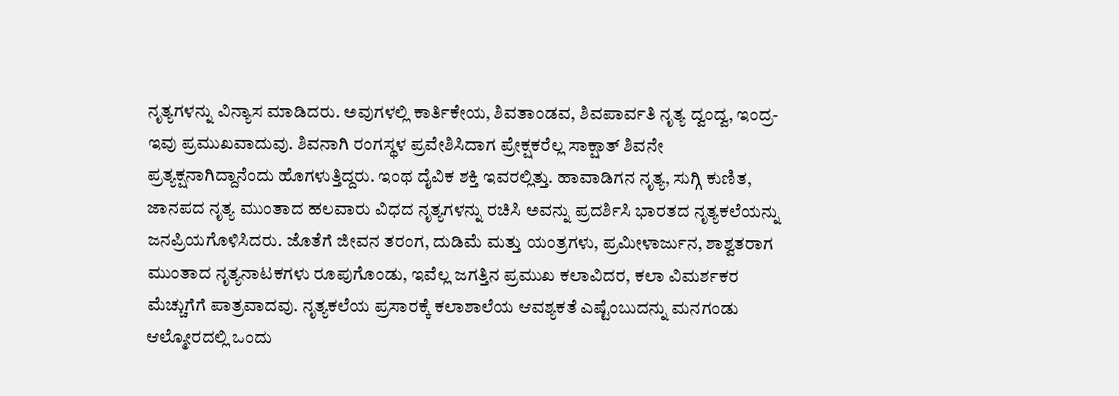ನೃತ್ಯಗಳನ್ನು ವಿನ್ಯಾಸ ಮಾಡಿದರು. ಅವುಗಳಲ್ಲಿ ಕಾರ್ತಿಕೇಯ, ಶಿವತಾಂಡವ, ಶಿವಪಾರ್ವತಿ ನೃತ್ಯ ದ್ವಂದ್ವ, ಇಂದ್ರ-ಇವು ಪ್ರಮುಖವಾದುವು. ಶಿವನಾಗಿ ರಂಗಸ್ಥಳ ಪ್ರವೇಶಿಸಿದಾಗ ಪ್ರೇಕ್ಷಕರೆಲ್ಲ ಸಾಕ್ಷಾತ್ ಶಿವನೇ ಪ್ರತ್ಯಕ್ಷನಾಗಿದ್ದಾನೆಂದು ಹೊಗಳುತ್ತಿದ್ದರು. ಇಂಥ ದೈವಿಕ ಶಕ್ತಿ ಇವರಲ್ಲಿತ್ತು. ಹಾವಾಡಿಗನ ನೃತ್ಯ, ಸುಗ್ಗಿ ಕುಣಿತ, ಜಾನಪದ ನೃತ್ಯ ಮುಂತಾದ ಹಲವಾರು ವಿಧದ ನೃತ್ಯಗಳನ್ನು ರಚಿಸಿ ಅವನ್ನು ಪ್ರದರ್ಶಿಸಿ ಭಾರತದ ನೃತ್ಯಕಲೆಯನ್ನು ಜನಪ್ರಿಯಗೊಳಿಸಿದರು. ಜೊತೆಗೆ ಜೀವನ ತರಂಗ, ದುಡಿಮೆ ಮತ್ತು ಯಂತ್ರಗಳು, ಪ್ರಮೀಳಾರ್ಜುನ, ಶಾಶ್ವತರಾಗ ಮುಂತಾದ ನೃತ್ಯನಾಟಕಗಳು ರೂಪುಗೊಂಡು, ಇವೆಲ್ಲ ಜಗತ್ತಿನ ಪ್ರಮುಖ ಕಲಾವಿದರ, ಕಲಾ ವಿಮರ್ಶಕರ ಮೆಚ್ಚುಗೆಗೆ ಪಾತ್ರವಾದವು. ನೃತ್ಯಕಲೆಯ ಪ್ರಸಾರಕ್ಕೆ ಕಲಾಶಾಲೆಯ ಆವಶ್ಯಕತೆ ಎಷ್ಟೆಂಬುದನ್ನು ಮನಗಂಡು ಆಲ್ಮೋರದಲ್ಲಿ ಒಂದು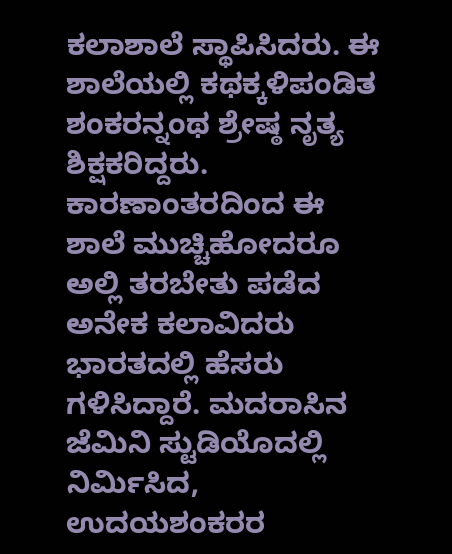ಕಲಾಶಾಲೆ ಸ್ಥಾಪಿಸಿದರು. ಈ ಶಾಲೆಯಲ್ಲಿ ಕಥಕ್ಕಳಿಪಂಡಿತ ಶಂಕರನ್ನಂಥ ಶ್ರೇಷ್ಠ ನೃತ್ಯ ಶಿಕ್ಷಕರಿದ್ದರು. ಕಾರಣಾಂತರದಿಂದ ಈ ಶಾಲೆ ಮುಚ್ಚಿಹೋದರೂ ಅಲ್ಲಿ ತರಬೇತು ಪಡೆದ ಅನೇಕ ಕಲಾವಿದರು ಭಾರತದಲ್ಲಿ ಹೆಸರು ಗಳಿಸಿದ್ದಾರೆ. ಮದರಾಸಿನ ಜೆಮಿನಿ ಸ್ಟುಡಿಯೊದಲ್ಲಿ ನಿರ್ಮಿಸಿದ, ಉದಯಶಂಕರರ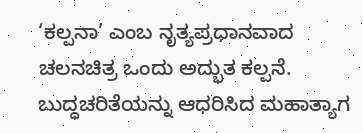‘ಕಲ್ಪನಾ’ ಎಂಬ ನೃತ್ಯಪ್ರಧಾನವಾದ ಚಲನಚಿತ್ರ ಒಂದು ಅದ್ಭುತ ಕಲ್ಪನೆ. ಬುದ್ಧಚರಿತೆಯನ್ನು ಆಧರಿಸಿದ ಮಹಾತ್ಯಾಗ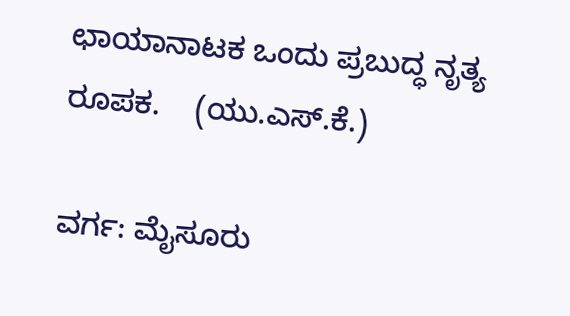ಛಾಯಾನಾಟಕ ಒಂದು ಪ್ರಬುದ್ಧ ನೃತ್ಯ ರೂಪಕ.    (ಯು.ಎಸ್.ಕೆ.)

ವರ್ಗ: ಮೈಸೂರು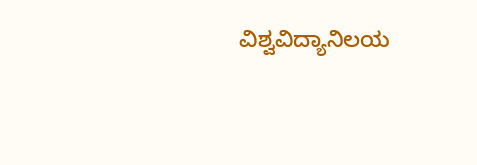ವಿಶ್ವವಿದ್ಯಾನಿಲಯ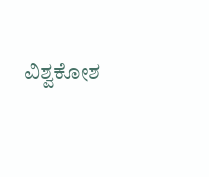ವಿಶ್ವಕೋಶ